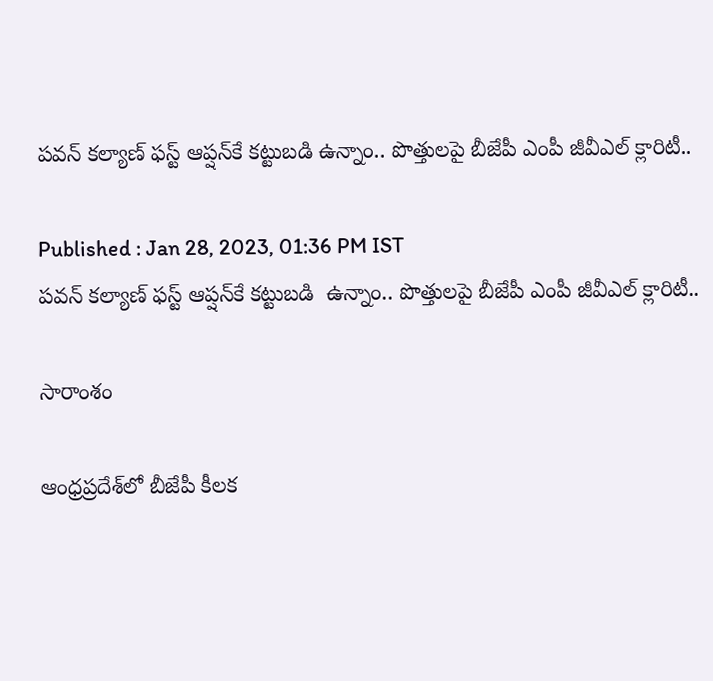పవన్ కల్యాణ్ ఫస్ట్ ఆప్షన్‌కే కట్టుబడి ఉన్నాం.. పొత్తులపై బీజేపీ ఎంపీ జీవీఎల్ క్లారిటీ..

Published : Jan 28, 2023, 01:36 PM IST
పవన్ కల్యాణ్ ఫస్ట్ ఆప్షన్‌కే కట్టుబడి  ఉన్నాం.. పొత్తులపై బీజేపీ ఎంపీ జీవీఎల్ క్లారిటీ..

సారాంశం

ఆంధ్రప్రదేశ్‌లో బీజేపీ కీలక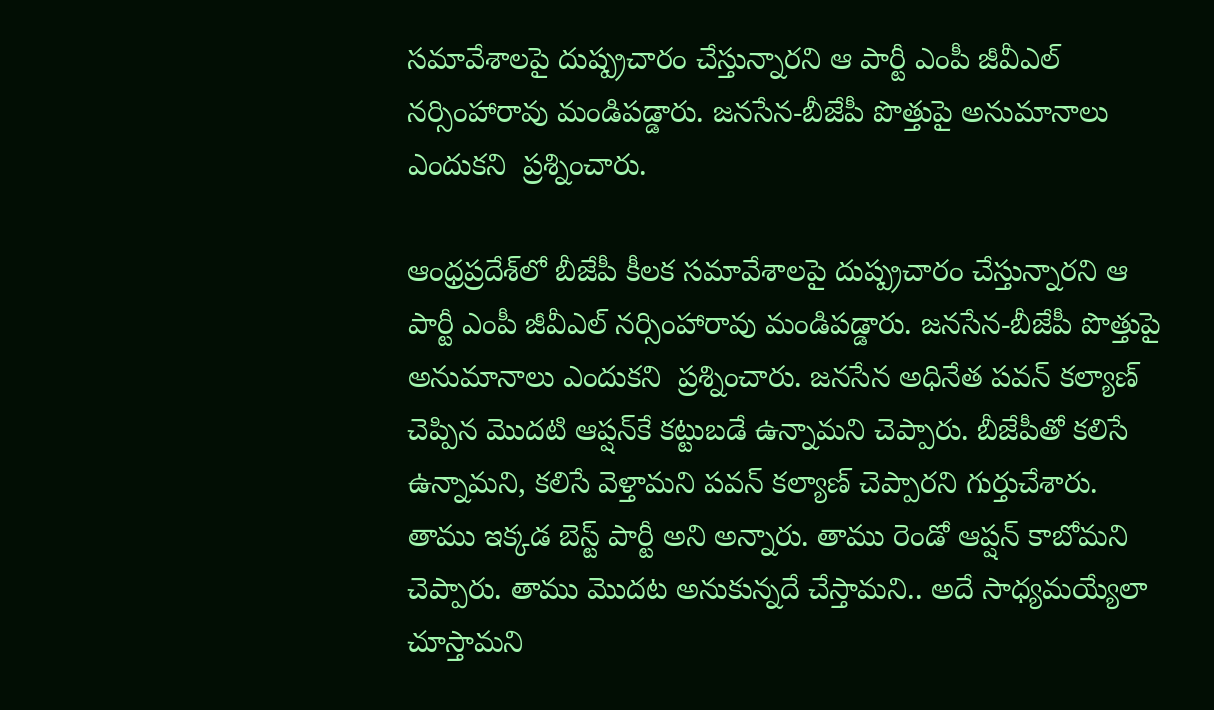సమావేశాలపై దుష్ప్రచారం చేస్తున్నారని ఆ పార్టీ ఎంపీ జీవీఎల్ నర్సింహారావు మండిపడ్డారు. జనసేన-బీజేపీ పొత్తుపై అనుమానాలు ఎందుకని  ప్రశ్నించారు.

ఆంధ్రప్రదేశ్‌లో బీజేపీ కీలక సమావేశాలపై దుష్ప్రచారం చేస్తున్నారని ఆ పార్టీ ఎంపీ జీవీఎల్ నర్సింహారావు మండిపడ్డారు. జనసేన-బీజేపీ పొత్తుపై అనుమానాలు ఎందుకని  ప్రశ్నించారు. జనసేన అధినేత పవన్ కల్యాణ్‌ చెప్పిన మొదటి ఆప్షన్‌‌కే కట్టుబడే ఉన్నామని చెప్పారు. బీజేపీతో కలిసే ఉన్నామని, కలిసే వెళ్తామని పవన్ కల్యాణ్ చెప్పారని గుర్తుచేశారు. తాము ఇక్కడ బెస్ట్ పార్టీ అని అన్నారు. తాము రెండో ఆప్షన్ కాబోమని చెప్పారు. తాము మొదట అనుకున్నదే చేస్తామని.. అదే సాధ్యమయ్యేలా  చూస్తామని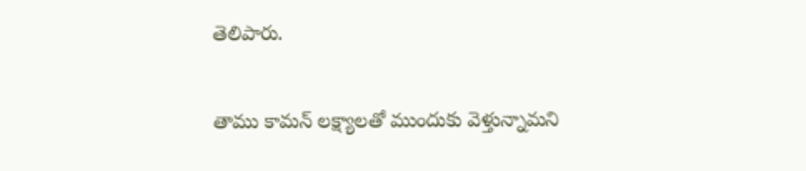తెలిపారు.

తాము కామన్ లక్ష్యాలతో ముందుకు వెళ్తున్నామని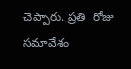చెప్పారు. ప్రతి  రోజు సమావేశం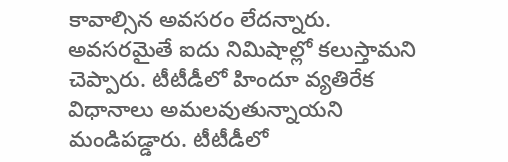కావాల్సిన అవసరం లేదన్నారు. అవసరమైతే ఐదు నిమిషాల్లో కలుస్తామని చెప్పారు. టీటీడీలో హిందూ వ్యతిరేక విధానాలు అమలవుతున్నాయని మండిపడ్డారు. టీటీడీలో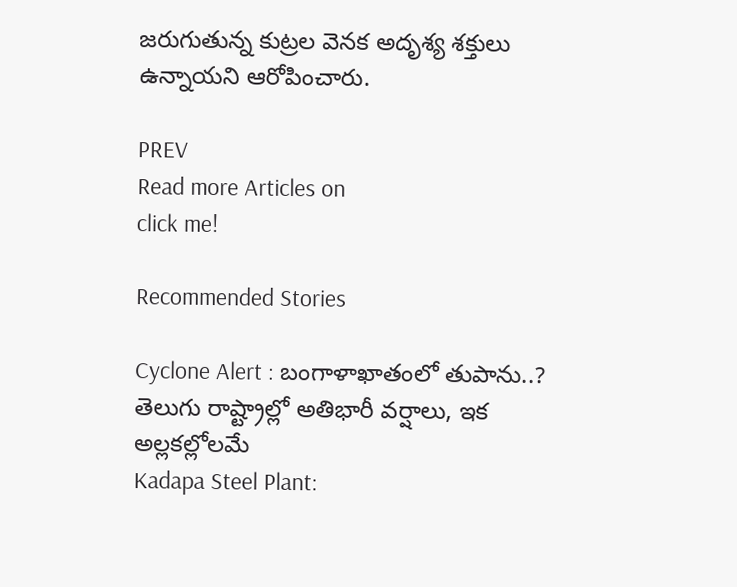జరుగుతున్న కుట్రల వెనక అదృశ్య శక్తులు ఉన్నాయని ఆరోపించారు.

PREV
Read more Articles on
click me!

Recommended Stories

Cyclone Alert : బంగాళాఖాతంలో తుపాను..? తెలుగు రాష్ట్రాల్లో అతిభారీ వర్షాలు, ఇక అల్లకల్లోలమే
Kadapa Steel Plant: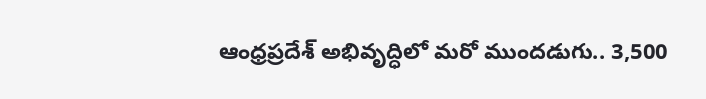ఆంధ్రప్రదేశ్ అభివృద్ధిలో మ‌రో ముంద‌డుగు.. 3,500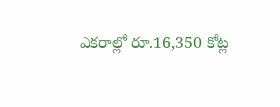ఎకరాల్లో రూ.16,350 కోట్ల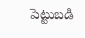పెట్టుబడి